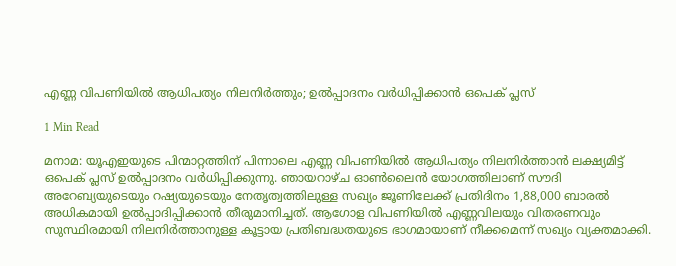എണ്ണ വിപണിയിൽ ആധിപത്യം നിലനിർത്തും; ഉൽപ്പാദനം വർധിപ്പിക്കാൻ ഒപെക് പ്ലസ്

1 Min Read

മനാമ: യൂഎഇയുടെ പിന്മാറ്റത്തിന് പിന്നാലെ എണ്ണ വിപണിയിൽ ആധിപത്യം നിലനിർത്താൻ ലക്ഷ്യമിട്ട് ഒപെക് പ്ലസ് ഉൽപ്പാദനം വർധിപ്പിക്കുന്നു. ഞായറാഴ്‌ച ഓൺലൈൻ യോഗത്തിലാണ് സൗദി അറേബ്യയുടെയും റഷ്യയുടെയും നേതൃത്വത്തിലുള്ള സഖ്യം ജൂണിലേക്ക് പ്രതിദിനം 1,88,000 ബാരൽ അധികമായി ഉൽപ്പാദിപ്പിക്കാൻ തീരുമാനിച്ചത്. ആഗോള വിപണിയിൽ എണ്ണവിലയും വിതരണവും സുസ്ഥിരമായി നിലനിർത്താനുള്ള കൂട്ടായ പ്രതിബദ്ധതയുടെ ഭാഗമായാണ് നീക്കമെന്ന് സഖ്യം വ്യക്തമാക്കി.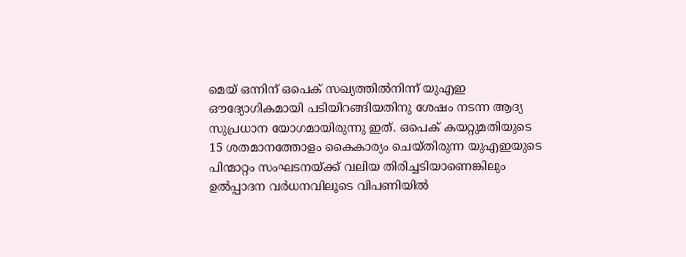മെയ് ഒന്നിന് ഒപെക് സഖ്യത്തിൽനിന്ന് യുഎഇ ഔദ്യോഗികമായി പടിയിറങ്ങിയതിനു ശേഷം നടന്ന ആദ്യ സുപ്രധാന യോഗമായിരുന്നു ഇത്. ഒപെക് കയറ്റുമതിയുടെ 15 ശതമാനത്തോളം കൈകാര്യം ചെയ്‌തിരുന്ന യുഎഇയുടെ പിന്മാറ്റം സംഘടനയ്‌ക്ക്‌ വലിയ തിരിച്ചടിയാണെങ്കിലും ഉൽപ്പാദന വർധനവിലൂടെ വിപണിയിൽ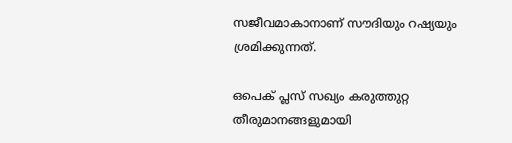സജീവമാകാനാണ് സൗദിയും റഷ്യയും ശ്രമിക്കുന്നത്.

ഒപെക് പ്ലസ് സഖ്യം കരുത്തുറ്റ തീരുമാനങ്ങളുമായി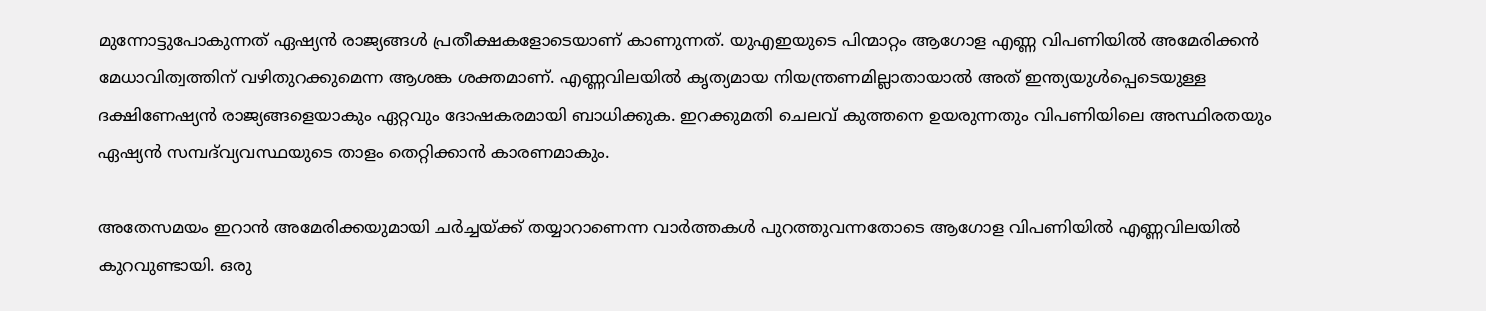മുന്നോട്ടുപോകുന്നത് ഏഷ്യൻ രാജ്യങ്ങൾ പ്രതീക്ഷകളോടെയാണ് കാണുന്നത്. യുഎഇയുടെ പിന്മാറ്റം ആഗോള എണ്ണ വിപണിയിൽ അമേരിക്കൻ മേധാവിത്വത്തിന് വഴിതുറക്കുമെന്ന ആശങ്ക ശക്തമാണ്. എണ്ണവിലയിൽ കൃത്യമായ നിയന്ത്രണമില്ലാതായാൽ അത് ഇന്ത്യയുൾപ്പെടെയുള്ള ദക്ഷിണേഷ്യൻ രാജ്യങ്ങളെയാകും ഏറ്റവും ദോഷകരമായി ബാധിക്കുക. ഇറക്കുമതി ചെലവ് കുത്തനെ ഉയരുന്നതും വിപണിയിലെ അസ്ഥിരതയും ഏഷ്യൻ സമ്പദ്‌വ്യവസ്ഥയുടെ താളം തെറ്റിക്കാൻ കാരണമാകും.

അതേസമയം ഇറാൻ അമേരിക്കയുമായി ചർച്ചയ്‌ക്ക്‌ തയ്യാറാണെന്ന വാർത്തകൾ പുറത്തുവന്നതോടെ ആഗോള വിപണിയിൽ എണ്ണവിലയിൽ കുറവുണ്ടായി. ഒരു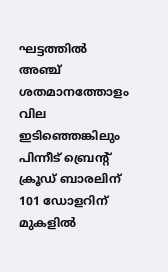ഘട്ടത്തിൽ അഞ്ച് ശതമാനത്തോളം വില ഇടിഞ്ഞെങ്കിലും പിന്നീട് ബ്രെന്റ് ക്രൂഡ് ബാരലിന് 101 ഡോളറിന് മുകളിൽ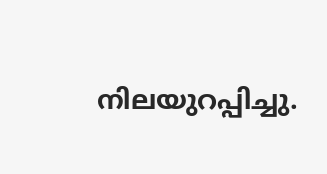നിലയുറപ്പിച്ചു.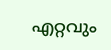എറ്റവും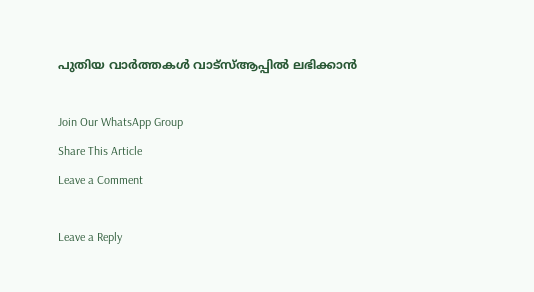പുതിയ വാർത്തകൾ വാട്സ്ആപ്പിൽ ലഭിക്കാൻ

Join Our WhatsApp Group
Share This Article
Leave a Comment

Leave a Reply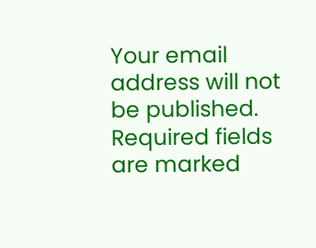Your email address will not be published. Required fields are marked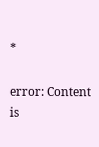*

error: Content is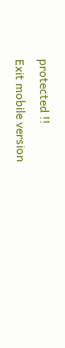protected !!
Exit mobile version